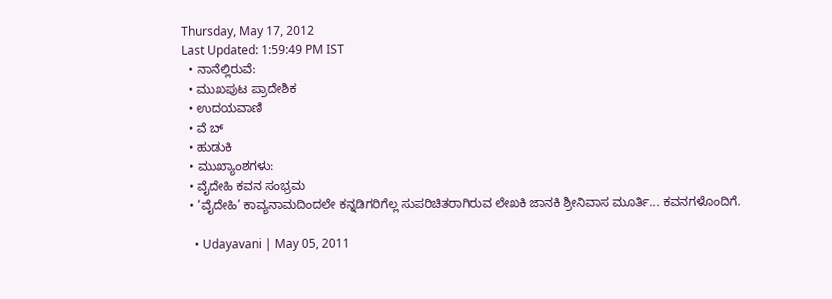Thursday, May 17, 2012
Last Updated: 1:59:49 PM IST
  • ನಾನೆಲ್ಲಿರುವೆ:
  • ಮುಖಪುಟ ಪ್ರಾದೇಶಿಕ
  • ಉದಯವಾಣಿ
  • ವೆ ಬ್
  • ಹುಡುಕಿ
  • ಮುಖ್ಯಾಂಶಗಳು:
  • ವೈದೇಹಿ ಕವನ ಸಂಭ್ರಮ
  • ‘ವೈದೇಹಿ’ ಕಾವ್ಯನಾಮದಿಂದಲೇ ಕನ್ನಡಿಗರಿಗೆಲ್ಲ ಸುಪರಿಚಿತರಾಗಿರುವ ಲೇಖಕಿ ಜಾನಕಿ ಶ್ರೀನಿವಾಸ ಮೂರ್ತಿ... ಕವನಗಳೊಂದಿಗೆ.

    • Udayavani | May 05, 2011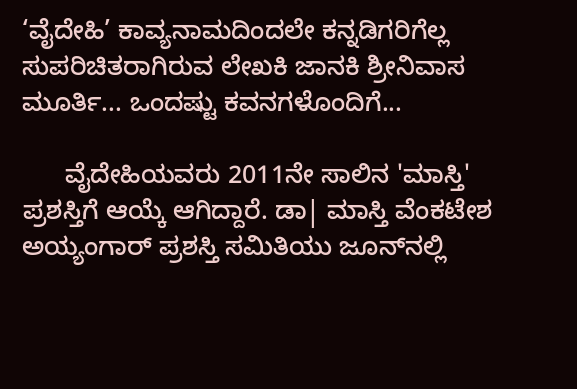‘ವೈದೇಹಿ’ ಕಾವ್ಯನಾಮದಿಂದಲೇ ಕನ್ನಡಿಗರಿಗೆಲ್ಲ ಸುಪರಿಚಿತರಾಗಿರುವ ಲೇಖಕಿ ಜಾನಕಿ ಶ್ರೀನಿವಾಸ ಮೂರ್ತಿ... ಒಂದಷ್ಟು ಕವನಗಳೊಂದಿಗೆ...

      ವೈದೇಹಿಯವರು 2011ನೇ ಸಾಲಿನ 'ಮಾಸ್ತಿ' ಪ್ರಶಸ್ತಿಗೆ ಆಯ್ಕೆ ಆಗಿದ್ದಾರೆ. ಡಾ| ಮಾಸ್ತಿ ವೆಂಕಟೇಶ ಅಯ್ಯಂಗಾರ್‌ ಪ್ರಶಸ್ತಿ ಸಮಿತಿಯು ಜೂನ್‌ನಲ್ಲಿ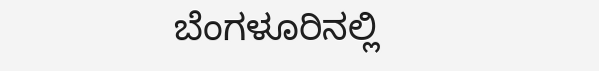ಬೆಂಗಳೂರಿನಲ್ಲಿ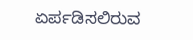ಏರ್ಪಡಿಸಲಿರುವ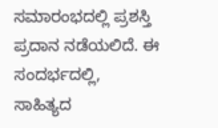ಸಮಾರಂಭದಲ್ಲಿ ಪ್ರಶಸ್ತಿ ಪ್ರದಾನ ನಡೆಯಲಿದೆ. ಈ ಸಂದರ್ಭದಲ್ಲಿ, ಸಾಹಿತ್ಯದ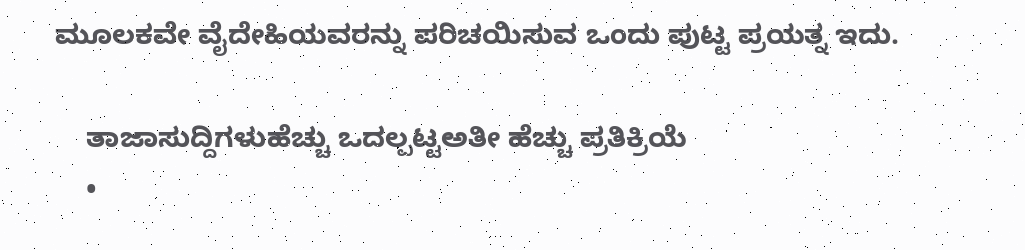ಮೂಲಕವೇ ವೈದೇಹಿಯವರನ್ನು ಪರಿಚಯಿಸುವ ಒಂದು ಪುಟ್ಟ ಪ್ರಯತ್ನ ಇದು.

    ತಾಜಾಸುದ್ದಿಗಳುಹೆಚ್ಚು ಒದಲ್ಪಟ್ಟಅತೀ ಹೆಚ್ಚು ಪ್ರತಿಕ್ರಿಯೆ
    •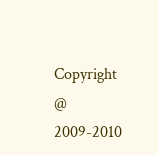Copyright @ 2009-2010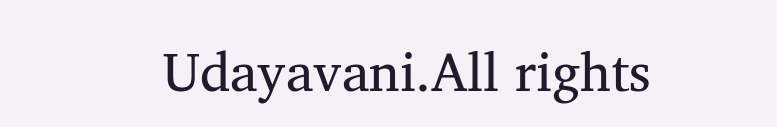Udayavani.All rights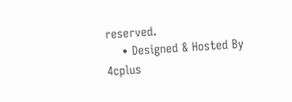reserved.
    • Designed & Hosted By 4cplus